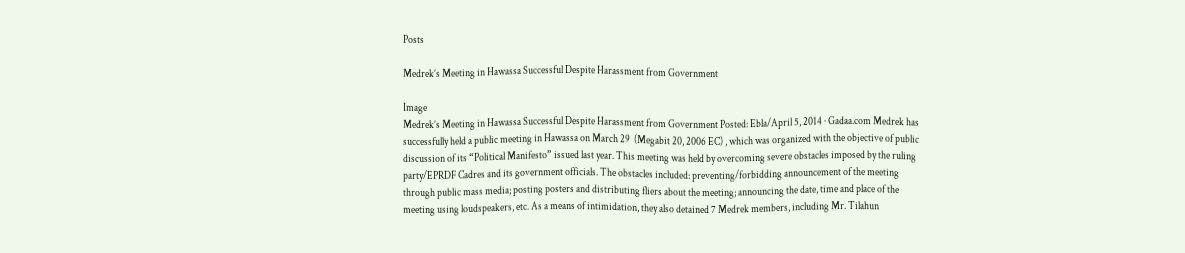Posts

Medrek’s Meeting in Hawassa Successful Despite Harassment from Government

Image
Medrek’s Meeting in Hawassa Successful Despite Harassment from Government Posted: Ebla/April 5, 2014 · Gadaa.com Medrek has successfully held a public meeting in Hawassa on March 29  (Megabit 20, 2006 EC) , which was organized with the objective of public discussion of its “Political Manifesto” issued last year. This meeting was held by overcoming severe obstacles imposed by the ruling party/EPRDF Cadres and its government officials. The obstacles included: preventing/forbidding announcement of the meeting through public mass media; posting posters and distributing fliers about the meeting; announcing the date, time and place of the meeting using loudspeakers, etc. As a means of intimidation, they also detained 7 Medrek members, including Mr. Tilahun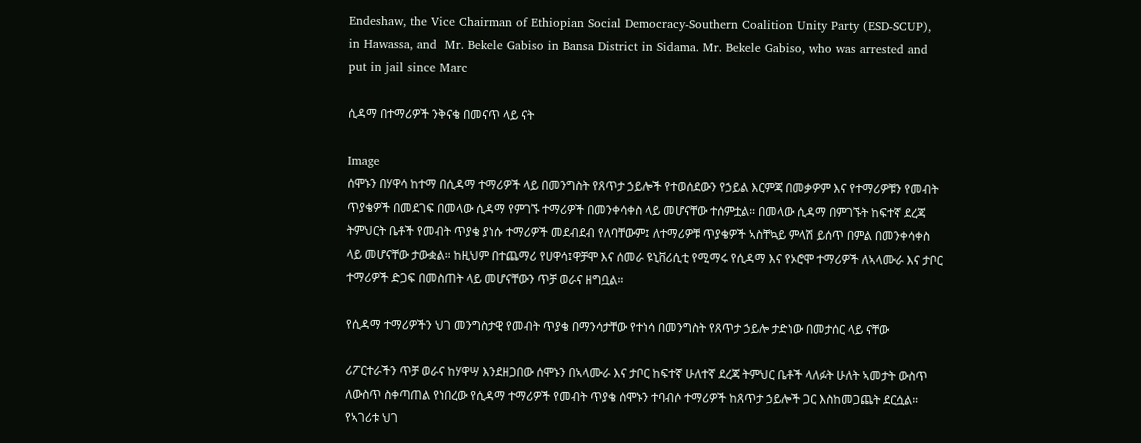Endeshaw, the Vice Chairman of Ethiopian Social Democracy-Southern Coalition Unity Party (ESD-SCUP), in Hawassa, and  Mr. Bekele Gabiso in Bansa District in Sidama. Mr. Bekele Gabiso, who was arrested and put in jail since Marc

ሲዳማ በተማሪዎች ንቅናቄ በመናጥ ላይ ናት

Image
ሰሞኑን በሃዋሳ ከተማ በሲዳማ ተማሪዎች ላይ በመንግስት የጸጥታ ኃይሎች የተወሰደውን የኃይል እርምጃ በመቃዎም እና የተማሪዎቹን የመብት ጥያቄዎች በመደገፍ በመላው ሲዳማ የምገኙ ተማሪዎች በመንቀሳቀስ ላይ መሆናቸው ተሰምቷል። በመላው ሲዳማ በምገኙት ከፍተኛ ደረጃ ትምህርት ቤቶች የመብት ጥያቄ ያነሱ ተማሪዎች መደብደብ የለባቸውም፤ ለተማሪዎቹ ጥያቄዎች ኣስቸኳይ ምላሽ ይሰጥ በምል በመንቀሳቀስ ላይ መሆናቸው ታውቋል። ከዚህም በተጨማሪ የሀዋሳ፤ዋቻሞ እና ሰመራ ዩኒቨሪሲቲ የሚማሩ የሲዳማ እና የኦሮሞ ተማሪዎች ለኣላሙራ እና ታቦር ተማሪዎች ድጋፍ በመስጠት ላይ መሆናቸውን ጥቻ ወራና ዘግቧል።

የሲዳማ ተማሪዎችን ህገ መንግስታዊ የመብት ጥያቄ በማንሳታቸው የተነሳ በመንግስት የጸጥታ ኃይሎ ታድነው በመታሰር ላይ ናቸው

ሪፖርተራችን ጥቻ ወራና ከሃዋሣ እንደዘጋበው ሰሞኑን በኣላሙራ እና ታቦር ከፍተኛ ሁለተኛ ደረጃ ትምህር ቤቶች ላለፉት ሁለት ኣመታት ውስጥ ለውስጥ ስቀጣጠል የነበረው የሲዳማ ተማሪዎች የመብት ጥያቄ ሰሞኑን ተባብሶ ተማሪዎች ከጸጥታ ኃይሎች ጋር እስከመጋጨት ደርሷል። የኣገሪቱ ህገ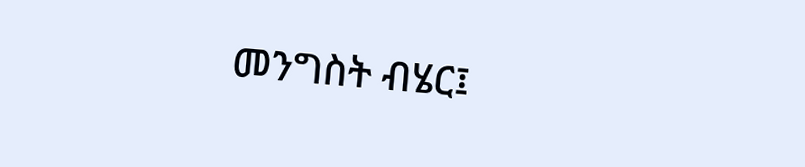መንግስት ብሄር፤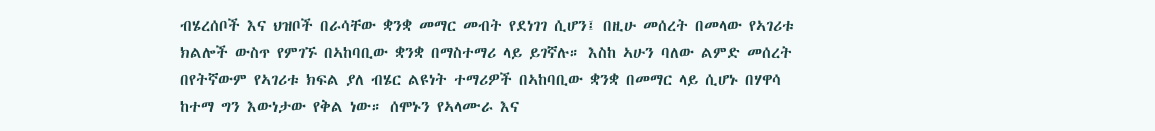ብሄረሰቦች እና ህዝቦች በራሳቸው ቋንቋ መማር መብት የደነገገ ሲሆን፤ በዚሁ መሰረት በመላው የኣገሪቱ ክልሎች ውስጥ የምገኙ በኣከባቢው ቋንቋ በማስተማሪ ላይ ይገኛሉ። እስከ ኣሁን ባለው ልምድ መሰረት በየትኛውም የኣገሪቱ ክፍል ያለ ብሄር ልዩነት ተማሪዎች በኣከባቢው ቋንቋ በመማር ላይ ሲሆኑ በሃዋሳ ከተማ ግን እውነታው የቅል ነው። ሰሞኑን የኣላሙራ እና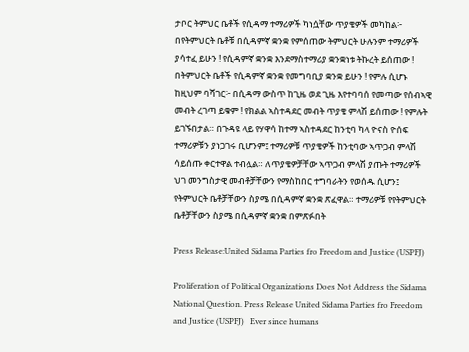ታቦር ትምህር ቤቶች የሲዳማ ተማሪዎች ካነሷቸው ጥያቄዎች መካከል፦ በየትምህርት ቤቶቹ በሲዳምኛ ቋንቋ የምሰጠው ትምህርት ሁሉንም ተማሪዎች ያሳተፈ ይሁን ! የሲዳምኛ ቋንቋ እንደማስተማሪያ ቋንቋነቱ ትኩረት ይሰጠው ! በትምህርት ቤቶች የሲዳምኛ ቋንቋ የመግባቢያ ቋንቋ ይሁን ! የምሉ ሲሆኑ ከዚህም ባሻገር፦ በሲዳማ ውስጥ ከጊዜ ወደ ጊዜ እየተባባሰ የመጣው የሰብኣዊ መብት ረገጣ ይቁም ! የክልል ኣስተዳደር መብት ጥያቄ ምላሽ ይሰጠው ! የምሉት ይገኙበታል። በጉዳዩ ላይ የሃዋሳ ከተማ ኣስተዳደር ከንቲባ ካላ ዮናስ ዮሰፍ ተማሪዎቹን ያነጋገሩ ቢሆንም፤ ተማሪዎቹ ጥያቄዎች ከንቲባው ኣጥጋብ ምላሽ ሳይሰጡ ቀርተዋል ተብሏል። ለጥያቄዎቻቸው ኣጥጋብ ምላሽ ያጡት ተማሪዎች ህገ መንግስታዊ መብቶቻቸውን የማስከበር ተግባራትን የወሰዱ ሲሆን፤ የትምህርት ቤቶቻቸውን ስያሜ በሲዳምኛ ቋንቋ ጽፈዋል። ተማሪዎቹ የየትምህርት ቤቶቻቸውን ስያሜ በሲዳምኛ ቋንቋ በምጽፉበት

Press Release:United Sidama Parties fro Freedom and Justice (USPFJ)

Proliferation of Political Organizations Does Not Address the Sidama National Question. Press Release United Sidama Parties fro Freedom and Justice (USPFJ)   Ever since humans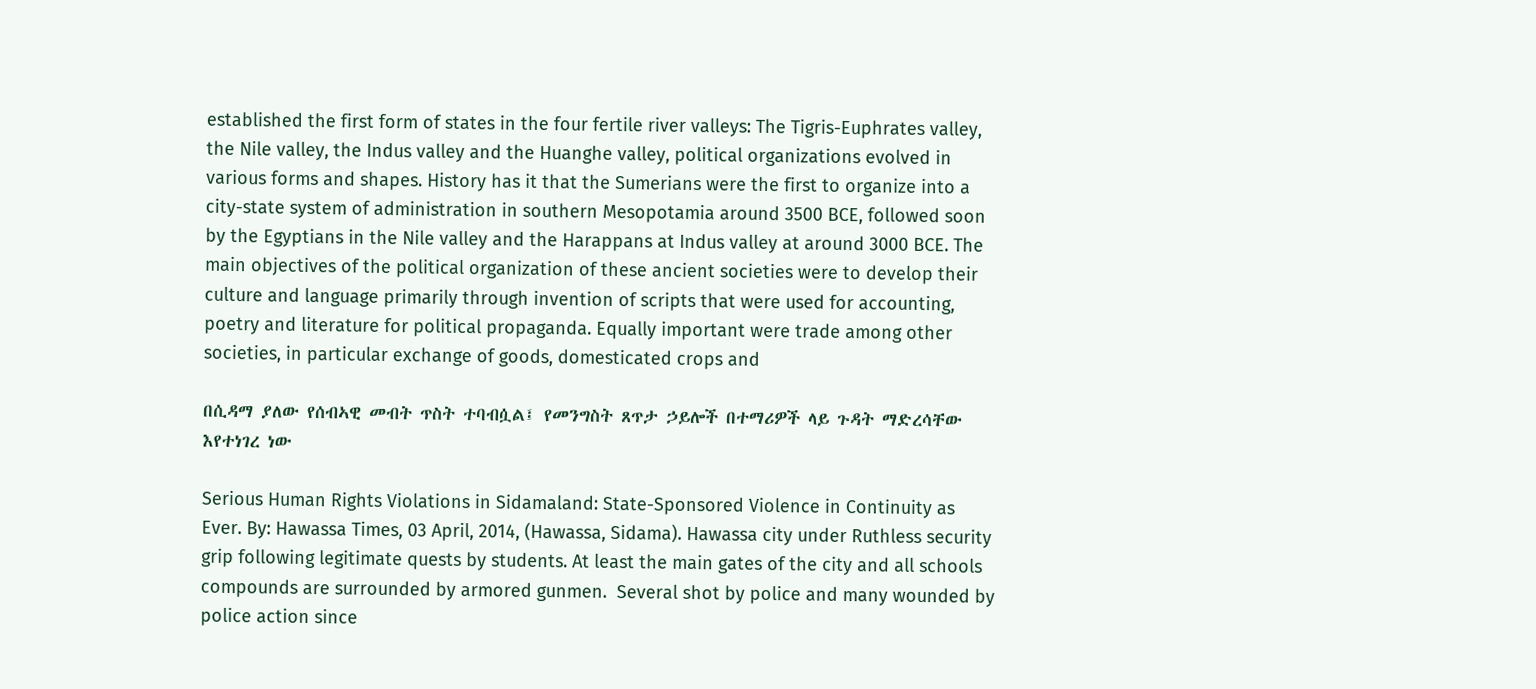established the first form of states in the four fertile river valleys: The Tigris-Euphrates valley, the Nile valley, the Indus valley and the Huanghe valley, political organizations evolved in various forms and shapes. History has it that the Sumerians were the first to organize into a city-state system of administration in southern Mesopotamia around 3500 BCE, followed soon by the Egyptians in the Nile valley and the Harappans at Indus valley at around 3000 BCE. The main objectives of the political organization of these ancient societies were to develop their culture and language primarily through invention of scripts that were used for accounting, poetry and literature for political propaganda. Equally important were trade among other societies, in particular exchange of goods, domesticated crops and

በሲዳማ ያለው የሰብኣዊ መብት ጥስት ተባብሷል፤ የመንግስት ጸጥታ ኃይሎች በተማሪዎች ላይ ጉዳት ማድረሳቸው እየተነገረ ነው

Serious Human Rights Violations in Sidamaland: State-Sponsored Violence in Continuity as Ever. By: Hawassa Times, 03 April, 2014, (Hawassa, Sidama). Hawassa city under Ruthless security grip following legitimate quests by students. At least the main gates of the city and all schools compounds are surrounded by armored gunmen.  Several shot by police and many wounded by police action since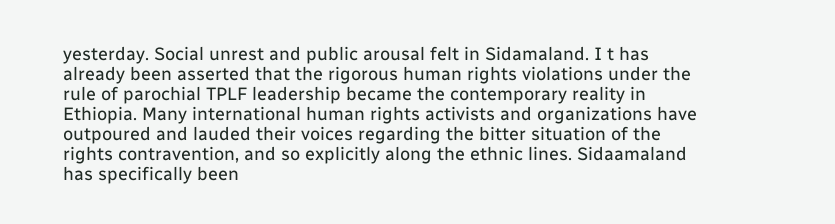yesterday. Social unrest and public arousal felt in Sidamaland. I t has already been asserted that the rigorous human rights violations under the rule of parochial TPLF leadership became the contemporary reality in Ethiopia. Many international human rights activists and organizations have outpoured and lauded their voices regarding the bitter situation of the rights contravention, and so explicitly along the ethnic lines. Sidaamaland has specifically been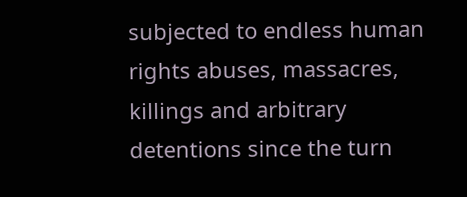subjected to endless human rights abuses, massacres, killings and arbitrary detentions since the turn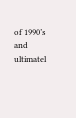of 1990’s and ultimatel